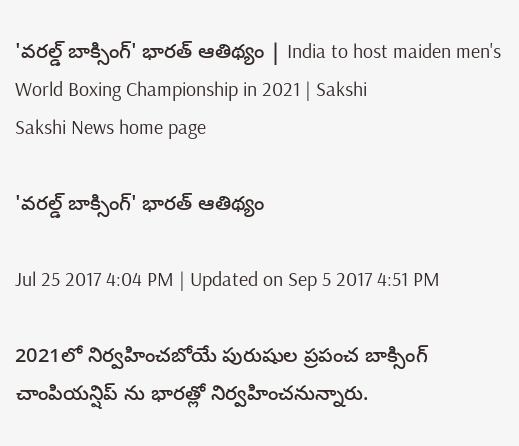'వరల్డ్ బాక్సింగ్' భారత్ ఆతిథ్యం | India to host maiden men's World Boxing Championship in 2021 | Sakshi
Sakshi News home page

'వరల్డ్ బాక్సింగ్' భారత్ ఆతిథ్యం

Jul 25 2017 4:04 PM | Updated on Sep 5 2017 4:51 PM

2021లో నిర్వహించబోయే పురుషుల ప్రపంచ బాక్సింగ్ చాంపియన్షిప్ ను భారత్లో నిర్వహించనున్నారు.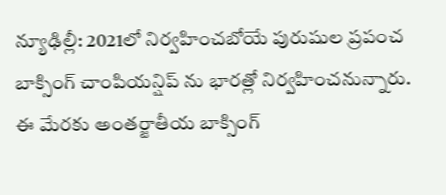న్యూఢిల్లీ: 2021లో నిర్వహించబోయే పురుషుల ప్రపంచ బాక్సింగ్ చాంపియన్షిప్ ను భారత్లో నిర్వహించనున్నారు. ఈ మేరకు అంతర్జాతీయ బాక్సింగ్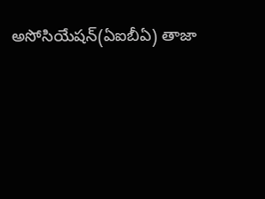అసోసియేషన్(ఏఐబీఏ) తాజా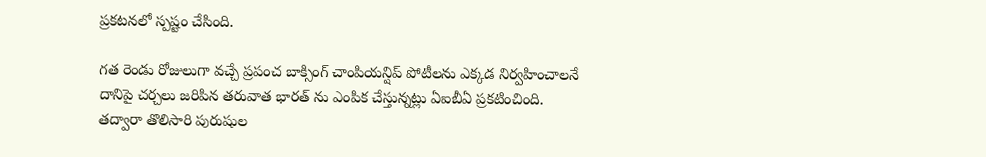ప్రకటనలో స్పష్టం చేసింది.

గత రెండు రోజులుగా వచ్చే ప్రపంచ బాక్సింగ్ చాంపియన్షిప్ పోటీలను ఎక్కడ నిర్వహించాలనే దానిపై చర్చలు జరిపిన తరువాత భారత్ ను ఎంపిక చేస్తున్నట్లు ఏఐబీఏ ప్రకటించింది. తద్వారా తొలిసారి పురుషుల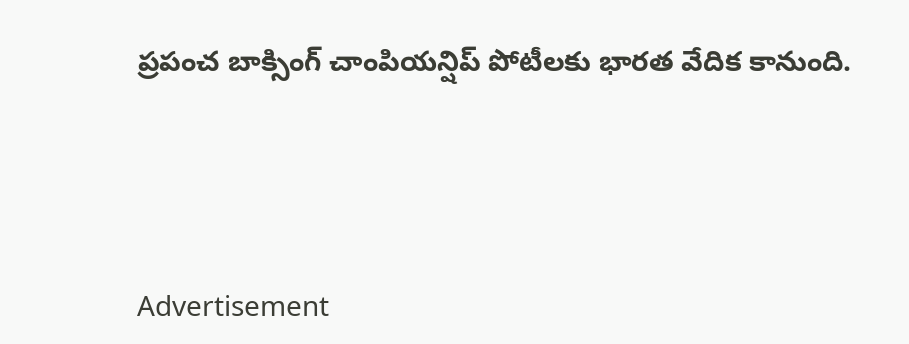ప్రపంచ బాక్సింగ్ చాంపియన్షిప్ పోటీలకు భారత వేదిక కానుంది.




Advertisement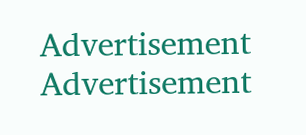Advertisement
Advertisement